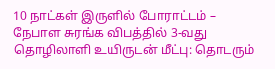10 நாட்கள் இருளில் போராட்டம் – நேபாள சுரங்க விபத்தில் 3-வது தொழிலாளி உயிருடன் மீட்பு: தொடரும்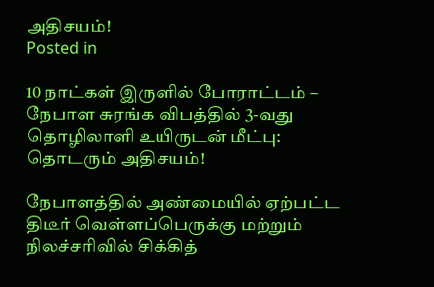அதிசயம்!
Posted in

10 நாட்கள் இருளில் போராட்டம் – நேபாள சுரங்க விபத்தில் 3-வது தொழிலாளி உயிருடன் மீட்பு: தொடரும் அதிசயம்!

நேபாளத்தில் அண்மையில் ஏற்பட்ட திடீர் வெள்ளப்பெருக்கு மற்றும் நிலச்சரிவில் சிக்கித்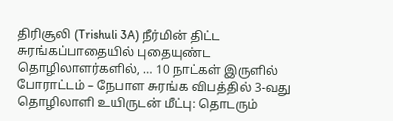திரிசூலி (Trishuli 3A) நீர்மின் திட்ட சுரங்கப்பாதையில் புதையுண்ட தொழிலாளர்களில், … 10 நாட்கள் இருளில் போராட்டம் – நேபாள சுரங்க விபத்தில் 3-வது தொழிலாளி உயிருடன் மீட்பு: தொடரும்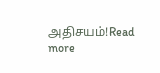அதிசயம்!Read more